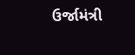ઉર્જામંત્રી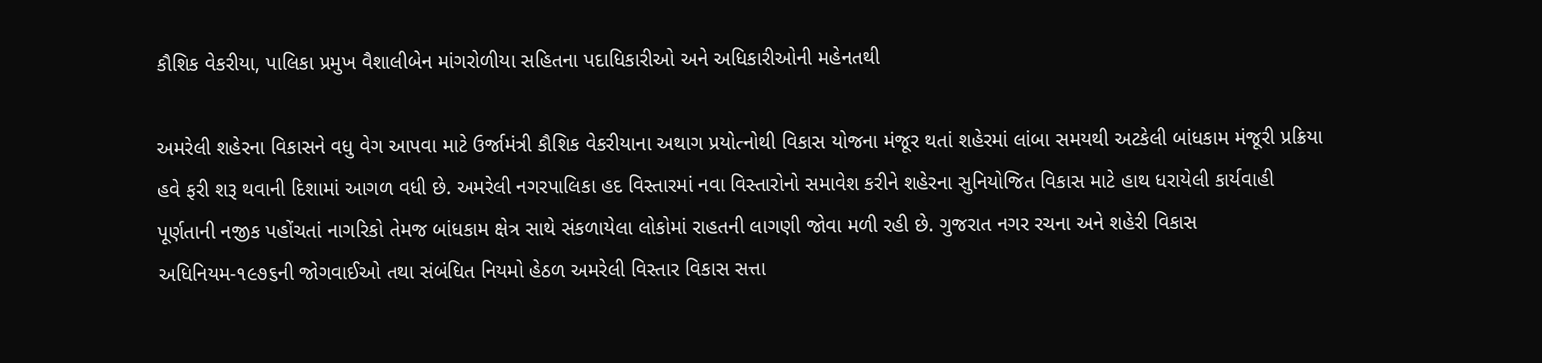કૌશિક વેકરીયા, પાલિકા પ્રમુખ વૈશાલીબેન માંગરોળીયા સહિતના પદાધિકારીઓ અને અધિકારીઓની મહેનતથી

અમરેલી શહેરના વિકાસને વધુ વેગ આપવા માટે ઉર્જામંત્રી કૌશિક વેકરીયાના અથાગ પ્રયોત્નોથી વિકાસ યોજના મંજૂર થતાં શહેરમાં લાંબા સમયથી અટકેલી બાંધકામ મંજૂરી પ્રક્રિયા હવે ફરી શરૂ થવાની દિશામાં આગળ વધી છે. અમરેલી નગરપાલિકા હદ વિસ્તારમાં નવા વિસ્તારોનો સમાવેશ કરીને શહેરના સુનિયોજિત વિકાસ માટે હાથ ધરાયેલી કાર્યવાહી પૂર્ણતાની નજીક પહોંચતાં નાગરિકો તેમજ બાંધકામ ક્ષેત્ર સાથે સંકળાયેલા લોકોમાં રાહતની લાગણી જોવા મળી રહી છે. ગુજરાત નગર રચના અને શહેરી વિકાસ અધિનિયમ-૧૯૭૬ની જોગવાઈઓ તથા સંબંધિત નિયમો હેઠળ અમરેલી વિસ્તાર વિકાસ સત્તા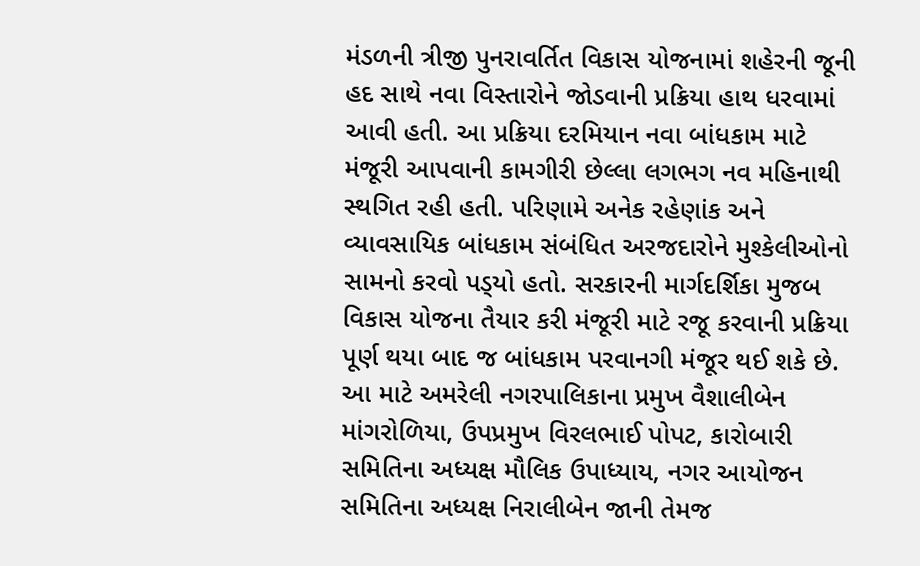મંડળની ત્રીજી પુનરાવર્તિત વિકાસ યોજનામાં શહેરની જૂની હદ સાથે નવા વિસ્તારોને જોડવાની પ્રક્રિયા હાથ ધરવામાં આવી હતી. આ પ્રક્રિયા દરમિયાન નવા બાંધકામ માટે મંજૂરી આપવાની કામગીરી છેલ્લા લગભગ નવ મહિનાથી સ્થગિત રહી હતી. પરિણામે અનેક રહેણાંક અને વ્યાવસાયિક બાંધકામ સંબંધિત અરજદારોને મુશ્કેલીઓનો સામનો કરવો પડ્‌યો હતો. સરકારની માર્ગદર્શિકા મુજબ વિકાસ યોજના તૈયાર કરી મંજૂરી માટે રજૂ કરવાની પ્રક્રિયા પૂર્ણ થયા બાદ જ બાંધકામ પરવાનગી મંજૂર થઈ શકે છે. આ માટે અમરેલી નગરપાલિકાના પ્રમુખ વૈશાલીબેન માંગરોળિયા, ઉપપ્રમુખ વિરલભાઈ પોપટ, કારોબારી સમિતિના અધ્યક્ષ મૌલિક ઉપાધ્યાય, નગર આયોજન સમિતિના અધ્યક્ષ નિરાલીબેન જાની તેમજ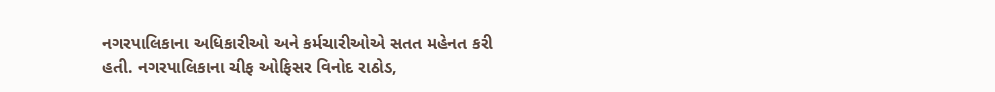નગરપાલિકાના અધિકારીઓ અને કર્મચારીઓએ સતત મહેનત કરી હતી. નગરપાલિકાના ચીફ ઓફિસર વિનોદ રાઠોડ,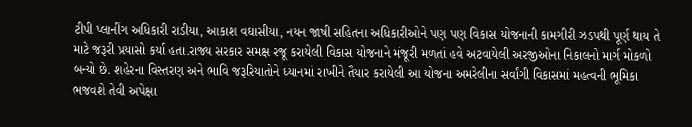ટીપી પ્લાનીંગ અધિકારી રાડીયા, આકાશ વઘાસીયા, નયન જાષી સહિતના અધિકારીઓને પણ પણ વિકાસ યોજનાની કામગીરી ઝડપથી પૂર્ણ થાય તે માટે જરૂરી પ્રયાસો કર્યા હતા.રાજ્ય સરકાર સમક્ષ રજૂ કરાયેલી વિકાસ યોજનાને મંજૂરી મળતાં હવે અટવાયેલી અરજીઓના નિકાલનો માર્ગ મોકળો બન્યો છે. શહેરના વિસ્તરણ અને ભાવિ જરૂરિયાતોને ધ્યાનમાં રાખીને તૈયાર કરાયેલી આ યોજના અમરેલીના સર્વાંગી વિકાસમાં મહત્વની ભૂમિકા ભજવશે તેવી અપેક્ષા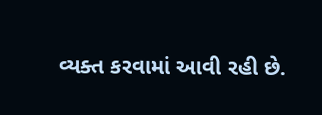વ્યક્ત કરવામાં આવી રહી છે.